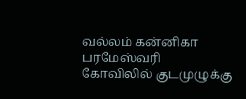வல்லம் கன்னிகா பரமேஸ்வரி கோவிலில் குடமுழுக்கு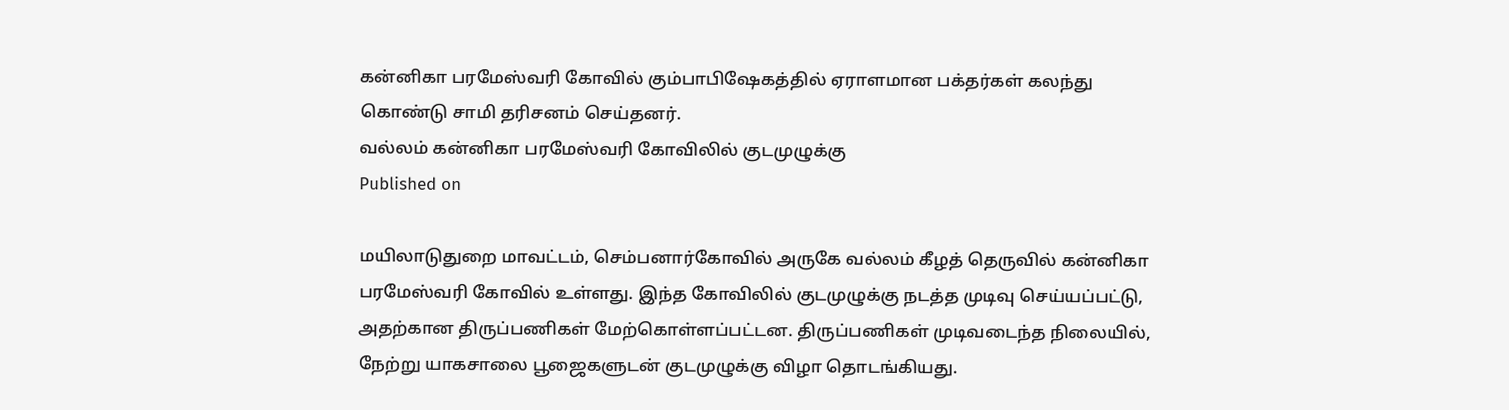கன்னிகா பரமேஸ்வரி கோவில் கும்பாபிஷேகத்தில் ஏராளமான பக்தர்கள் கலந்து கொண்டு சாமி தரிசனம் செய்தனர்.
வல்லம் கன்னிகா பரமேஸ்வரி கோவிலில் குடமுழுக்கு
Published on

மயிலாடுதுறை மாவட்டம், செம்பனார்கோவில் அருகே வல்லம் கீழத் தெருவில் கன்னிகா பரமேஸ்வரி கோவில் உள்ளது. இந்த கோவிலில் குடமுழுக்கு நடத்த முடிவு செய்யப்பட்டு, அதற்கான திருப்பணிகள் மேற்கொள்ளப்பட்டன. திருப்பணிகள் முடிவடைந்த நிலையில், நேற்று யாகசாலை பூஜைகளுடன் குடமுழுக்கு விழா தொடங்கியது.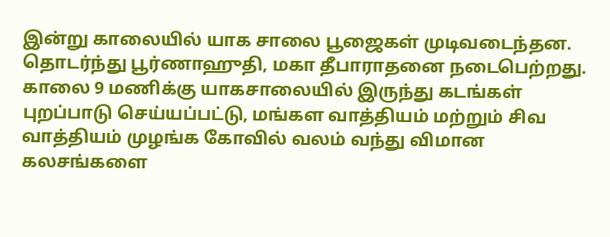இன்று காலையில் யாக சாலை பூஜைகள் முடிவடைந்தன. தொடர்ந்து பூர்ணாஹுதி, மகா தீபாராதனை நடைபெற்றது. காலை 9 மணிக்கு யாகசாலையில் இருந்து கடங்கள் புறப்பாடு செய்யப்பட்டு, மங்கள வாத்தியம் மற்றும் சிவ வாத்தியம் முழங்க கோவில் வலம் வந்து விமான கலசங்களை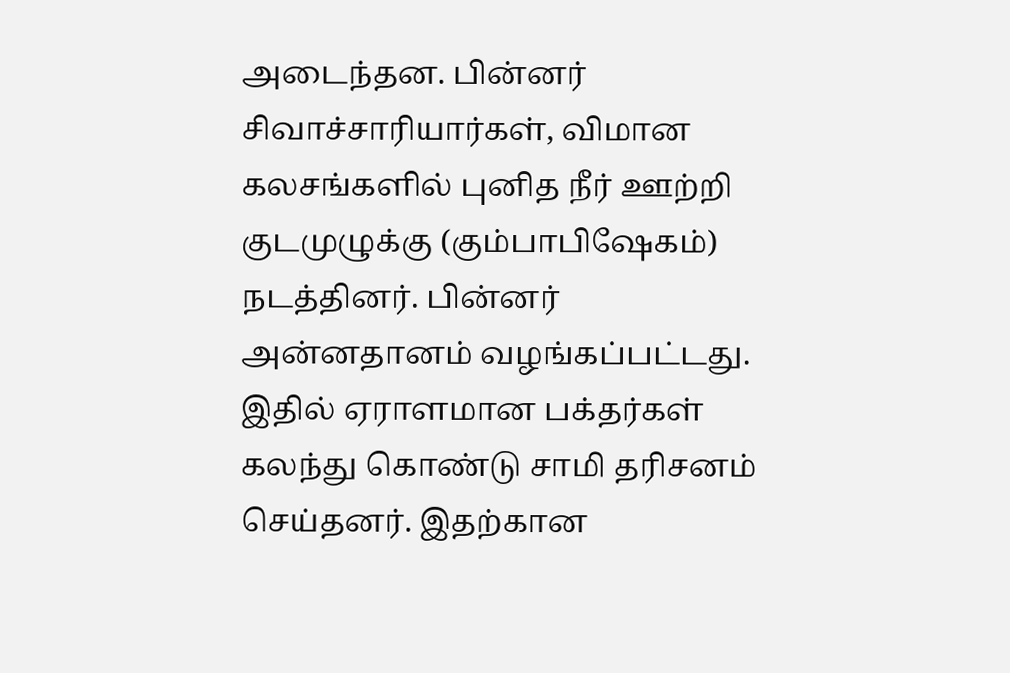அடைந்தன. பின்னர் சிவாச்சாரியார்கள், விமான கலசங்களில் புனித நீர் ஊற்றி குடமுழுக்கு (கும்பாபிஷேகம்) நடத்தினர். பின்னர் அன்னதானம் வழங்கப்பட்டது. இதில் ஏராளமான பக்தர்கள் கலந்து கொண்டு சாமி தரிசனம் செய்தனர். இதற்கான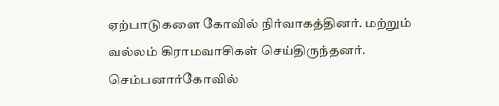ஏற்பாடுகளை கோவில் நிர்வாகத்தினர். மற்றும் வல்லம் கிராமவாசிகள் செய்திருந்தனர். செம்பனார்கோவில்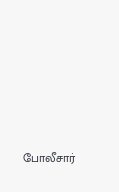போலீசார்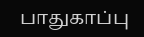பாதுகாப்பு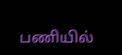பணியில்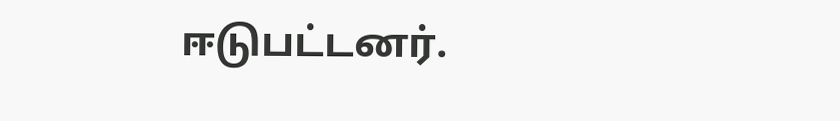ஈடுபட்டனர்.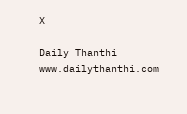X

Daily Thanthi
www.dailythanthi.com